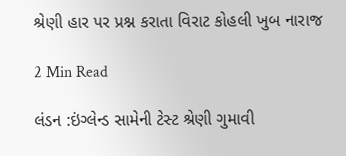શ્રેણી હાર પર પ્રશ્ન કરાતા વિરાટ કોહલી ખુબ નારાજ

2 Min Read

લંડન :ઇંગ્લેન્ડ સામેની ટેસ્ટ શ્રેણી ગુમાવી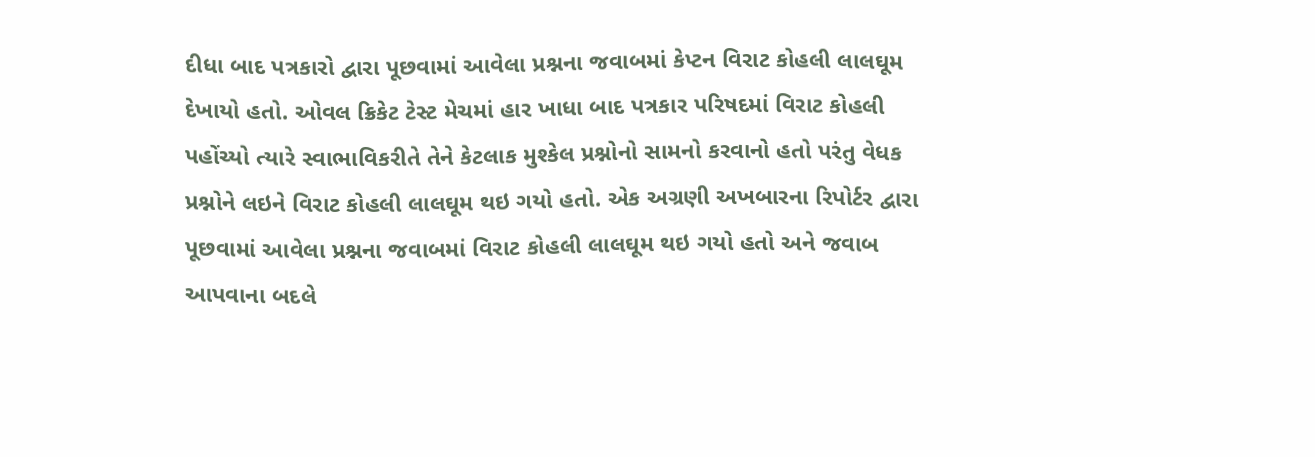દીધા બાદ પત્રકારો દ્વારા પૂછવામાં આવેલા પ્રશ્નના જવાબમાં કેપ્ટન વિરાટ કોહલી લાલઘૂમ દેખાયો હતો. ઓવલ ક્રિકેટ ટેસ્ટ મેચમાં હાર ખાધા બાદ પત્રકાર પરિષદમાં વિરાટ કોહલી પહોંચ્યો ત્યારે સ્વાભાવિકરીતે તેને કેટલાક મુશ્કેલ પ્રશ્નોનો સામનો કરવાનો હતો પરંતુ વેધક પ્રશ્નોને લઇને વિરાટ કોહલી લાલઘૂમ થઇ ગયો હતો. એક અગ્રણી અખબારના રિપોર્ટર દ્વારા પૂછવામાં આવેલા પ્રશ્નના જવાબમાં વિરાટ કોહલી લાલઘૂમ થઇ ગયો હતો અને જવાબ આપવાના બદલે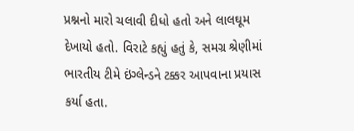પ્રશ્નનો મારો ચલાવી દીધો હતો અને લાલઘૂમ દેખાયો હતો. વિરાટે કહ્યું હતું કે, સમગ્ર શ્રેણીમાં ભારતીય ટીમે ઇંગ્લેન્ડને ટક્કર આપવાના પ્રયાસ કર્યા હતા.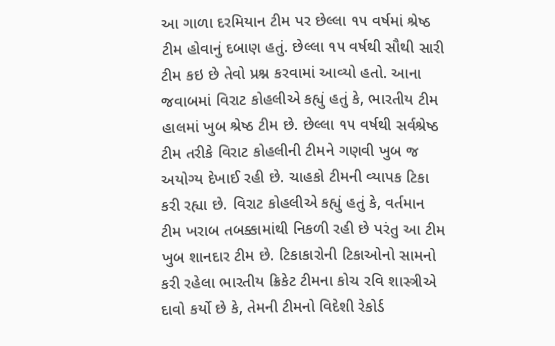આ ગાળા દરમિયાન ટીમ પર છેલ્લા ૧૫ વર્ષમાં શ્રેષ્ઠ ટીમ હોવાનું દબાણ હતું. છેલ્લા ૧૫ વર્ષથી સૌથી સારી ટીમ કઇ છે તેવો પ્રશ્ન કરવામાં આવ્યો હતો. આના જવાબમાં વિરાટ કોહલીએ કહ્યું હતું કે, ભારતીય ટીમ હાલમાં ખુબ શ્રેષ્ઠ ટીમ છે. છેલ્લા ૧૫ વર્ષથી સર્વશ્રેષ્ઠ ટીમ તરીકે વિરાટ કોહલીની ટીમને ગણવી ખુબ જ અયોગ્ય દેખાઈ રહી છે. ચાહકો ટીમની વ્યાપક ટિકા કરી રહ્યા છે. વિરાટ કોહલીએ કહ્યું હતું કે, વર્તમાન ટીમ ખરાબ તબક્કામાંથી નિકળી રહી છે પરંતુ આ ટીમ ખુબ શાનદાર ટીમ છે. ટિકાકારોની ટિકાઓનો સામનો કરી રહેલા ભારતીય ક્રિકેટ ટીમના કોચ રવિ શાસ્ત્રીએ દાવો કર્યો છે કે, તેમની ટીમનો વિદેશી રેકોર્ડ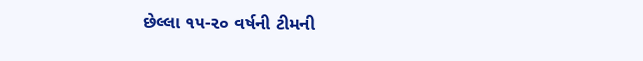છેલ્લા ૧૫-૨૦ વર્ષની ટીમની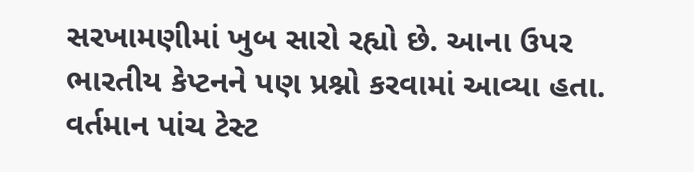સરખામણીમાં ખુબ સારો રહ્યો છે. આના ઉપર ભારતીય કેપ્ટનને પણ પ્રશ્નો કરવામાં આવ્યા હતા. વર્તમાન પાંચ ટેસ્ટ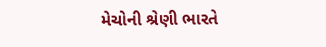મેચોની શ્રેણી ભારતે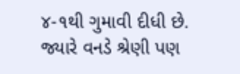૪-૧થી ગુમાવી દીધી છે. જ્યારે વનડે શ્રેણી પણ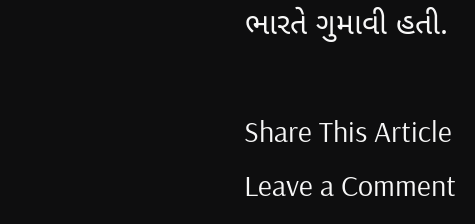ભારતે ગુમાવી હતી.

Share This Article
Leave a Comment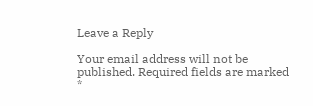Leave a Reply

Your email address will not be published. Required fields are marked *